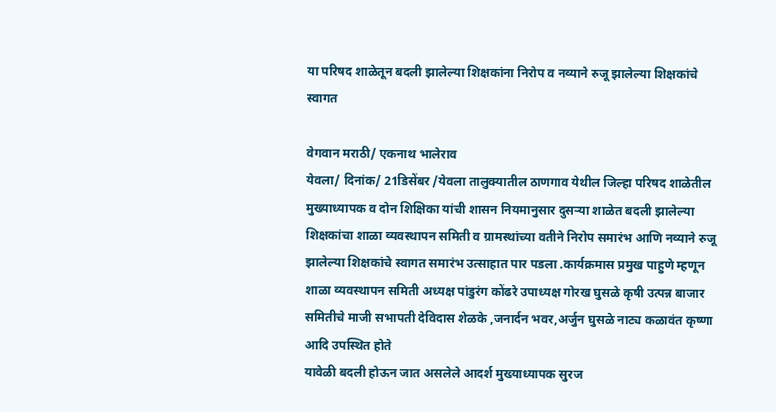या परिषद शाळेतून बदली झालेल्या शिक्षकांना निरोप व नव्याने रुजू झालेल्या शिक्षकांचे स्वागत

वेगवान मराठी/ एकनाथ भालेराव
येवला/ दिनांक/ 21डिसेंबर /येवला तालुक्यातील ठाणगाव येथील जिल्हा परिषद शाळेतील मुख्याध्यापक व दोन शिक्षिका यांची शासन नियमानुसार दुसऱ्या शाळेत बदली झालेल्या शिक्षकांचा शाळा व्यवस्थापन समिती व ग्रामस्थांच्या वतीने निरोप समारंभ आणि नव्याने रुजू झालेल्या शिक्षकांचे स्वागत समारंभ उत्साहात पार पडला .कार्यक्रमास प्रमुख पाहुणे म्हणून शाळा व्यवस्थापन समिती अध्यक्ष पांडुरंग कोंढरे उपाध्यक्ष गोरख घुसळे कृषी उत्पन्न बाजार समितीचे माजी सभापती देविदास शेळके ,जनार्दन भवर,अर्जुन घुसळे नाट्य कळावंत कृष्णा आदि उपस्थित होते
यावेळी बदली होऊन जात असलेले आदर्श मुख्याध्यापक सुरज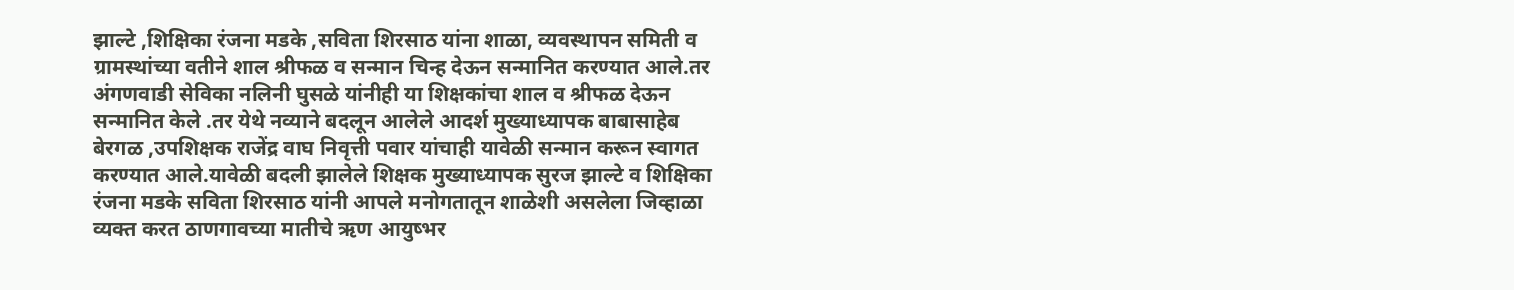झाल्टे ,शिक्षिका रंजना मडके ,सविता शिरसाठ यांना शाळा, व्यवस्थापन समिती व ग्रामस्थांच्या वतीने शाल श्रीफळ व सन्मान चिन्ह देऊन सन्मानित करण्यात आले.तर अंगणवाडी सेविका नलिनी घुसळे यांनीही या शिक्षकांचा शाल व श्रीफळ देऊन सन्मानित केले .तर येथे नव्याने बदलून आलेले आदर्श मुख्याध्यापक बाबासाहेब बेरगळ ,उपशिक्षक राजेंद्र वाघ निवृत्ती पवार यांचाही यावेळी सन्मान करून स्वागत करण्यात आले.यावेळी बदली झालेले शिक्षक मुख्याध्यापक सुरज झाल्टे व शिक्षिका रंजना मडके सविता शिरसाठ यांनी आपले मनोगतातून शाळेशी असलेला जिव्हाळा व्यक्त करत ठाणगावच्या मातीचे ऋण आयुष्भर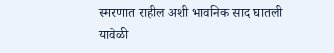स्मरणात राहील अशी भावनिक साद घातली यावेळी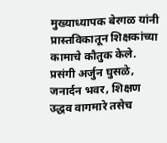मुख्याध्यापक बेरगळ यांनी प्रास्तविकातून शिक्षकांच्या कामाचे कौतुक केले. प्रसंगी अर्जुन घुसळे, जनार्दन भवर, शिक्षण उद्धव वागमारे तसेच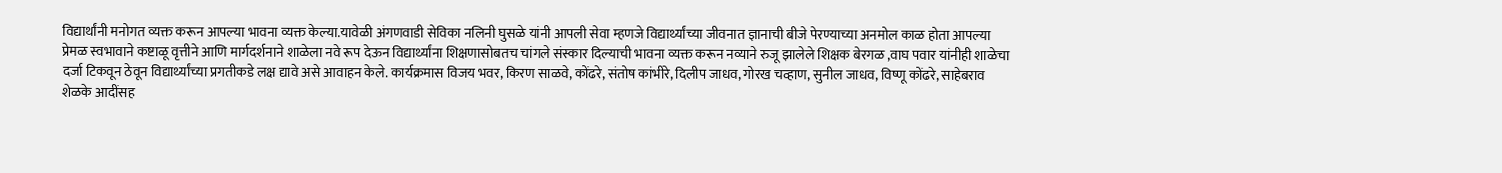विद्यार्थांनी मनोगत व्यक्त करून आपल्या भावना व्यक्त केल्या.यावेळी अंगणवाडी सेविका नलिनी घुसळे यांनी आपली सेवा म्हणजे विद्यार्थ्यांच्या जीवनात ज्ञानाची बीजे पेरण्याच्या अनमोल काळ होता आपल्या प्रेमळ स्वभावाने कष्टाळू वृत्तीने आणि मार्गदर्शनाने शाळेला नवे रूप देऊन विद्यार्थ्यांना शिक्षणासोबतच चांगले संस्कार दिल्याची भावना व्यक्त करून नव्याने रुजू झालेले शिक्षक बेरगळ ,वाघ पवार यांनीही शाळेचा दर्जा टिकवून ठेवून विद्यार्थ्यांच्या प्रगतीकडे लक्ष द्यावे असे आवाहन केले. कार्यक्रमास विजय भवर, किरण साळवे, कोंढरे, संतोष कांभीरे, दिलीप जाधव, गोरख चव्हाण, सुनील जाधव, विष्णू कोंढरे, साहेबराव शेळके आदींसह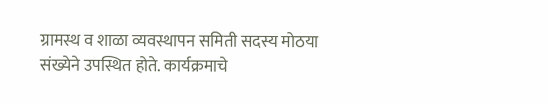ग्रामस्थ व शाळा व्यवस्थापन समिती सदस्य मोठया संख्येने उपस्थित होते. कार्यक्रमाचे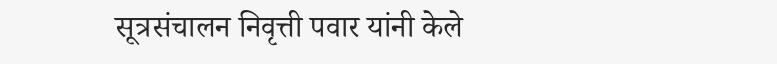सूत्रसंचालन निवृत्ती पवार यांनी केले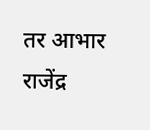तर आभार राजेंद्र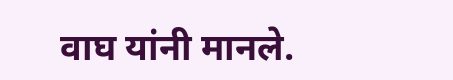वाघ यांनी मानले.